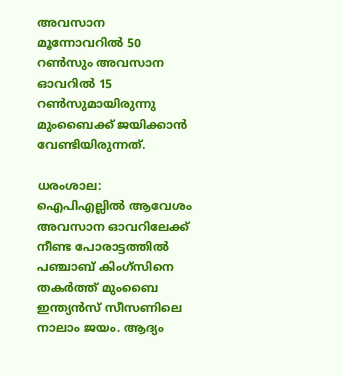അവസാന മൂന്നോവറില്‍ 50 റണ്‍സും അവസാന ഓവറില്‍ 15 റണ്‍സുമായിരുന്നു മുംബൈക്ക് ജയിക്കാന്‍ വേണ്ടിയിരുന്നത്.

ധരംശാല: ഐപിഎല്ലില്‍ ആവേശം അവസാന ഓവറിലേക്ക് നീണ്ട പോരാട്ടത്തില്‍ പഞ്ചാബ് കിംഗ്സിനെ തകര്‍ത്ത് മുംബൈ ഇന്ത്യൻസ് സീസണിലെ നാലാം ജയം. ആദ്യം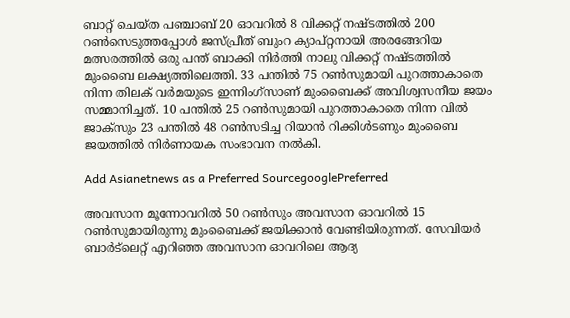ബാറ്റ് ചെയ്ത പഞ്ചാബ് 20 ഓവറില്‍ 8 വിക്കറ്റ് നഷ്ടത്തില്‍ 200 റണ്‍സെടുത്തപ്പോള്‍ ജസ്പ്രീത് ബുംറ ക്യാപ്റ്റനായി അരങ്ങേറിയ മത്സരത്തില്‍ ഒരു പന്ത് ബാക്കി നിര്‍ത്തി നാലു വിക്കറ്റ് നഷ്ടത്തില്‍ മുംബൈ ലക്ഷ്യത്തിലെത്തി. 33 പന്തില്‍ 75 റണ്‍സുമായി പുറത്താകാതെ നിന്ന തിലക് വര്‍മയുടെ ഇന്നിംഗ്സാണ് മുംബൈക്ക് അവിശ്വസനീയ ജയം സമ്മാനിച്ചത്. 10 പന്തില്‍ 25 റണ്‍സുമായി പുറത്താകാതെ നിന്ന വില്‍ ജാക്സും 23 പന്തില്‍ 48 റണ്‍സടിച്ച റിയാന്‍ റിക്കിള്‍ടണും മുംബൈ ജയത്തില്‍ നിര്‍ണായക സംഭാവന നൽകി.

Add Asianetnews as a Preferred SourcegooglePreferred

അവസാന മൂന്നോവറില്‍ 50 റണ്‍സും അവസാന ഓവറില്‍ 15 റണ്‍സുമായിരുന്നു മുംബൈക്ക് ജയിക്കാന്‍ വേണ്ടിയിരുന്നത്. സേവിയര്‍ ബാർട്‌ലെറ്റ് എറിഞ്ഞ അവസാന ഓവറിലെ ആദ്യ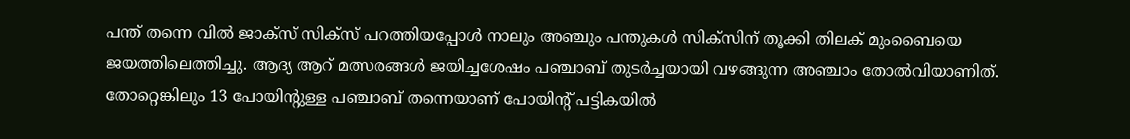പന്ത് തന്നെ വില്‍ ജാക്സ് സിക്സ് പറത്തിയപ്പോള്‍ നാലും അഞ്ചും പന്തുകള്‍ സിക്സിന് തൂക്കി തിലക് മുംബൈയെ ജയത്തിലെത്തിച്ചു. ആദ്യ ആറ് മത്സരങ്ങള്‍ ജയിച്ചശേഷം പഞ്ചാബ് തുടര്‍ച്ചയായി വഴങ്ങുന്ന അഞ്ചാം തോല്‍വിയാണിത്. തോറ്റെങ്കിലും 13 പോയിന്‍റുള്ള പഞ്ചാബ് തന്നെയാണ് പോയിന്‍റ് പട്ടികയില്‍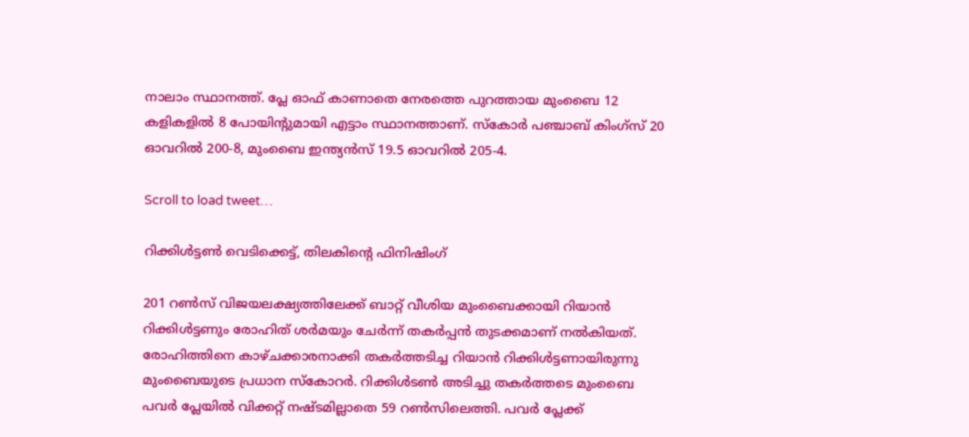നാലാം സ്ഥാനത്ത്. പ്ലേ ഓഫ് കാണാതെ നേരത്തെ പുറത്തായ മുംബൈ 12 കളികളില്‍ 8 പോയിന്‍റുമായി എട്ടാം സ്ഥാനത്താണ്. സ്കോര്‍ പ‍ഞ്ചാബ് കിംഗ്സ് 20 ഓവറില്‍ 200-8, മുംബൈ ഇന്ത്യൻസ് 19.5 ഓവറില്‍ 205-4.

Scroll to load tweet…

റിക്കിള്‍ട്ടൺ വെടിക്കെട്ട്, തിലകിന്‍റെ ഫിനിഷിംഗ്

201 റണ്‍സ് വിജയലക്ഷ്യത്തിലേക്ക് ബാറ്റ് വീശിയ മുംബൈക്കായി റിയാന്‍ റിക്കിൾട്ടണും രോഹിത് ശര്‍മയും ചേര്‍ന്ന് തകര്‍പ്പന്‍ തുടക്കമാണ് നല്‍കിയത്. രോഹിത്തിനെ കാഴ്ചക്കാരനാക്കി തകര്‍ത്തടിച്ച റിയാൻ റിക്കിള്‍ട്ടണായിരുന്നു മുംബൈയുടെ പ്രധാന സ്കോറര്‍. റിക്കിള്‍ടണ്‍ അടിച്ചു തകര്‍ത്തടെ മുംബൈ പവര്‍ പ്ലേയില്‍ വിക്കറ്റ് നഷ്ടമില്ലാതെ 59 റണ്‍സിലെത്തി. പവര്‍ പ്ലേക്ക്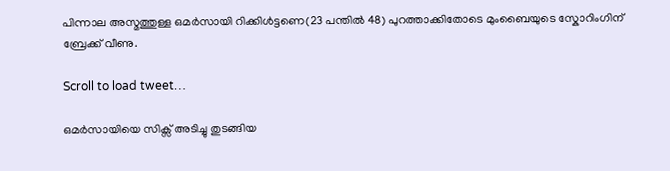പിന്നാല അസ്മത്തുള്ള ഒമര്‍സായി റിക്കിള്‍ട്ടണെ(23 പന്തില്‍ 48) പുറത്താക്കിതോടെ മുംബൈയുടെ സ്കോറിംഗിന് ബ്രേക്ക് വീണു.

Scroll to load tweet…

ഒമര്‍സായിയെ സിക്സ് അടിച്ചു തുടങ്ങിയ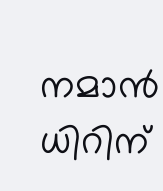നമാൻ ധിറിന്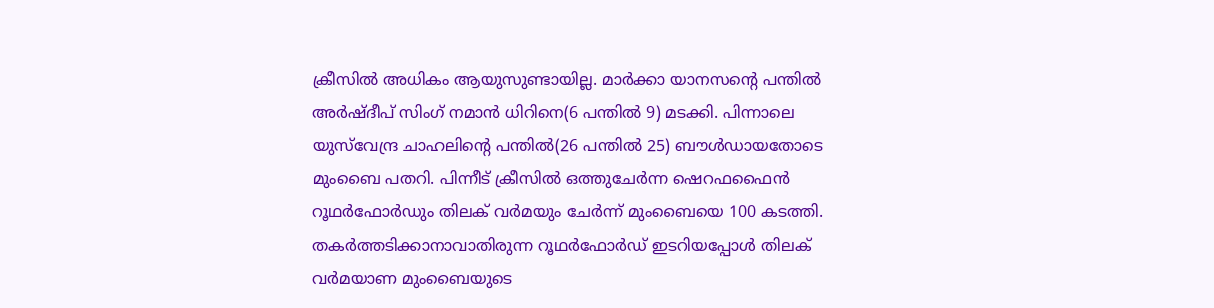ക്രീസില്‍ അധികം ആയുസുണ്ടായില്ല. മാര്‍ക്കാ യാന‍സന്‍റെ പന്തില്‍ അര്‍ഷ്‌ദീപ് സിംഗ് നമാന്‍ ധിറിനെ(6 പന്തില്‍ 9) മടക്കി. പിന്നാലെ യുസ്‌വേന്ദ്ര ചാഹലിന്‍റെ പന്തില്‍(26 പന്തില്‍ 25) ബൗള്‍ഡായതോടെ മുംബൈ പതറി. പിന്നീട് ക്രീസില്‍ ഒത്തുചേര്‍ന്ന ഷെറഫഫൈന്‍ റൂഥര്‍ഫോര്‍ഡും തിലക് വർമയും ചേര്‍ന്ന് മുംബൈയെ 100 കടത്തി. തകര്‍ത്തടിക്കാനാവാതിരുന്ന റൂഥര്‍ഫോര്‍ഡ് ഇടറിയപ്പോള്‍ തിലക് വര്‍മയാണ മുംബൈയുടെ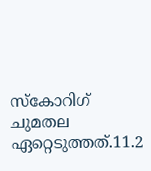സ്കോറിഗ് ചുമതല ഏറ്റെടുത്തത്.11.2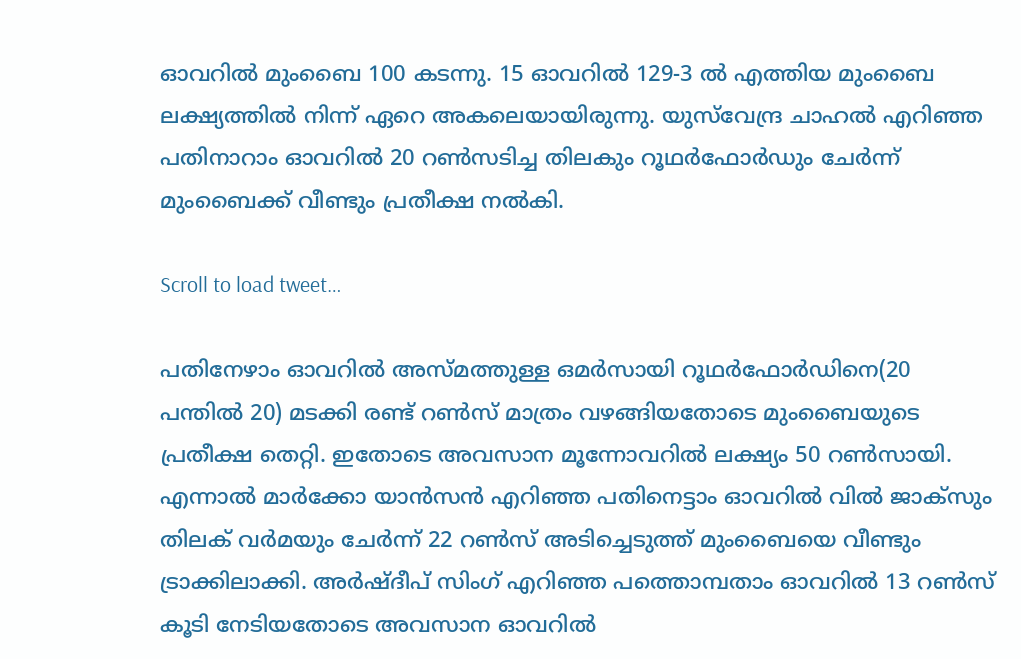ഓവറില്‍ മുംബൈ 100 കടന്നു. 15 ഓവറില്‍ 129-3 ൽ എത്തിയ മുംബൈ ലക്ഷ്യത്തില്‍ നിന്ന് ഏറെ അകലെയായിരുന്നു. യുസ്‌വേന്ദ്ര ചാഹല്‍ എറിഞ്ഞ പതിനാറാം ഓവറില്‍ 20 റണ്‍സടിച്ച തിലകും റൂഥര്‍ഫോര്‍ഡും ചേര്‍ന്ന് മുംബൈക്ക് വീണ്ടും പ്രതീക്ഷ നല്‍കി.

Scroll to load tweet…

പതിനേഴാം ഓവറില്‍ അസ്മത്തുള്ള ഒമര്‍സായി റൂഥര്‍ഫോര്‍ഡിനെ(20 പന്തില്‍ 20) മടക്കി രണ്ട് റൺസ് മാത്രം വഴങ്ങിയതോടെ മുംബൈയുടെ പ്രതീക്ഷ തെറ്റി. ഇതോടെ അവസാന മൂന്നോവറില്‍ ലക്ഷ്യം 50 റണ്‍സായി. എന്നാല്‍ മാര്‍ക്കോ യാന്‍സന്‍ എറിഞ്ഞ പതിനെട്ടാം ഓവറില്‍ വില്‍ ജാക്സും തിലക് വര്‍മയും ചേര്‍ന്ന് 22 റണ്‍സ് അടിച്ചെടുത്ത് മുംബൈയെ വീണ്ടും ട്രാക്കിലാക്കി. അര്‍ഷ്ദീപ് സിംഗ് എറിഞ്ഞ പത്തൊമ്പതാം ഓവറില്‍ 13 റണ്‍സ് കൂടി നേടിയതോടെ അവസാന ഓവറില്‍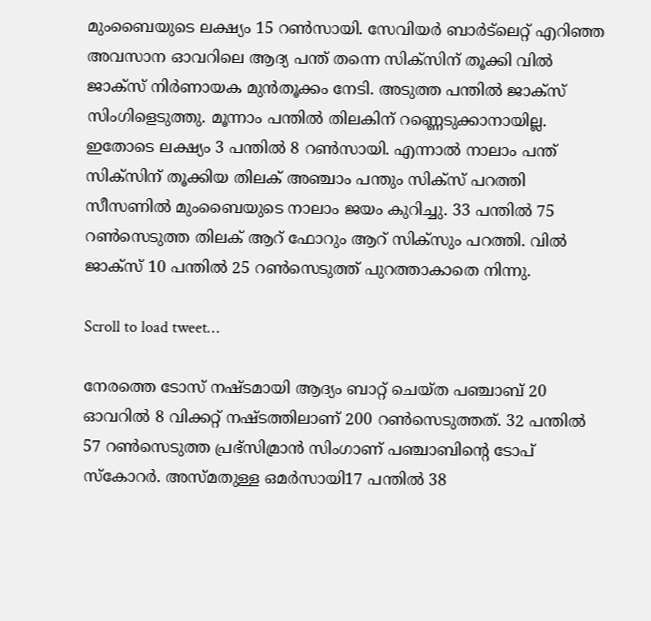മുംബൈയുടെ ലക്ഷ്യം 15 റണ്‍സായി. സേവിയര്‍ ബാര്‍ട്‌ലെറ്റ് എറിഞ്ഞ അവസാന ഓവറിലെ ആദ്യ പന്ത് തന്നെ സിക്സിന് തൂക്കി വില്‍ ജാക്സ് നിര്‍ണായക മുന്‍തൂക്കം നേടി. അടുത്ത പന്തില്‍ ജാക്സ് സിംഗിളെടുത്തു. മൂന്നാം പന്തില്‍ തിലകിന് റണ്ണെടുക്കാനായില്ല. ഇതോടെ ലക്ഷ്യം 3 പന്തില്‍ 8 റണ്‍സായി. എന്നാല്‍ നാലാം പന്ത് സിക്സിന് തൂക്കിയ തിലക് അഞ്ചാം പന്തും സിക്സ് പറത്തി സീസണില്‍ മുംബൈയുടെ നാലാം ജയം കുറിച്ചു. 33 പന്തില്‍ 75 റണ്‍സെടുത്ത തിലക് ആറ് ഫോറും ആറ് സിക്സും പറത്തി. വില്‍ ജാക്സ് 10 പന്തില്‍ 25 റണ്‍സെടുത്ത് പുറത്താകാതെ നിന്നു.

Scroll to load tweet…

നേരത്തെ ടോസ് നഷ്ടമായി ആദ്യം ബാറ്റ് ചെയ്ത പഞ്ചാബ് 20 ഓവറില്‍ 8 വിക്കറ്റ് നഷ്ടത്തിലാണ് 200 റൺസെടുത്തത്. 32 പന്തില്‍ 57 റണ്‍സെടുത്ത പ്രഭ്‌സിമ്രാന്‍ സിംഗാണ് പഞ്ചാബിന്‍റെ ടോപ് സ്കോറര്‍. അസ്മതുള്ള ഒമര്‍സായി17 പന്തില്‍ 38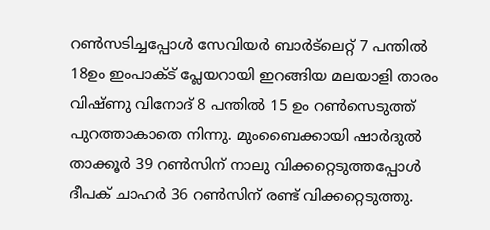റണ്‍സടിച്ചപ്പോള്‍ സേവിയര്‍ ബാര്‍ട്‌ലെറ്റ് 7 പന്തില്‍ 18ഉം ഇംപാക്ട് പ്ലേയറായി ഇറങ്ങിയ മലയാളി താരം വിഷ്ണു വിനോദ് 8 പന്തില്‍ 15 ഉം റണ്‍സെടുത്ത് പുറത്താകാതെ നിന്നു. മുംബൈക്കായി ഷാര്‍ദുല്‍ താക്കൂര്‍ 39 റണ്‍സിന് നാലു വിക്കറ്റെടുത്തപ്പോള്‍ ദീപക് ചാഹര്‍ 36 റണ്‍സിന് രണ്ട് വിക്കറ്റെടുത്തു.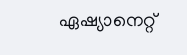ഏഷ്യാനെറ്റ്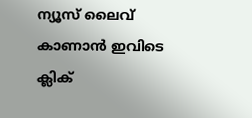ന്യൂസ് ലൈവ് കാണാന്‍ ഇവിടെ ക്ലിക്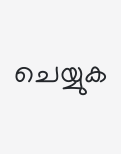ചെയ്യുക